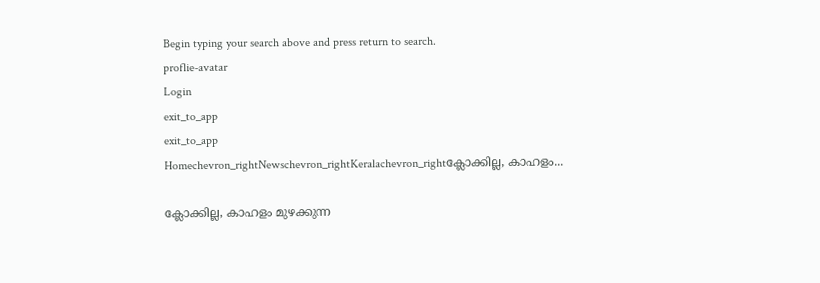Begin typing your search above and press return to search.
proflie-avatar
Login
exit_to_app
exit_to_app
Homechevron_rightNewschevron_rightKeralachevron_rightക്ലോക്കില്ല, കാഹളം...

ക്ലോക്കില്ല, കാഹളം മുഴക്കുന്ന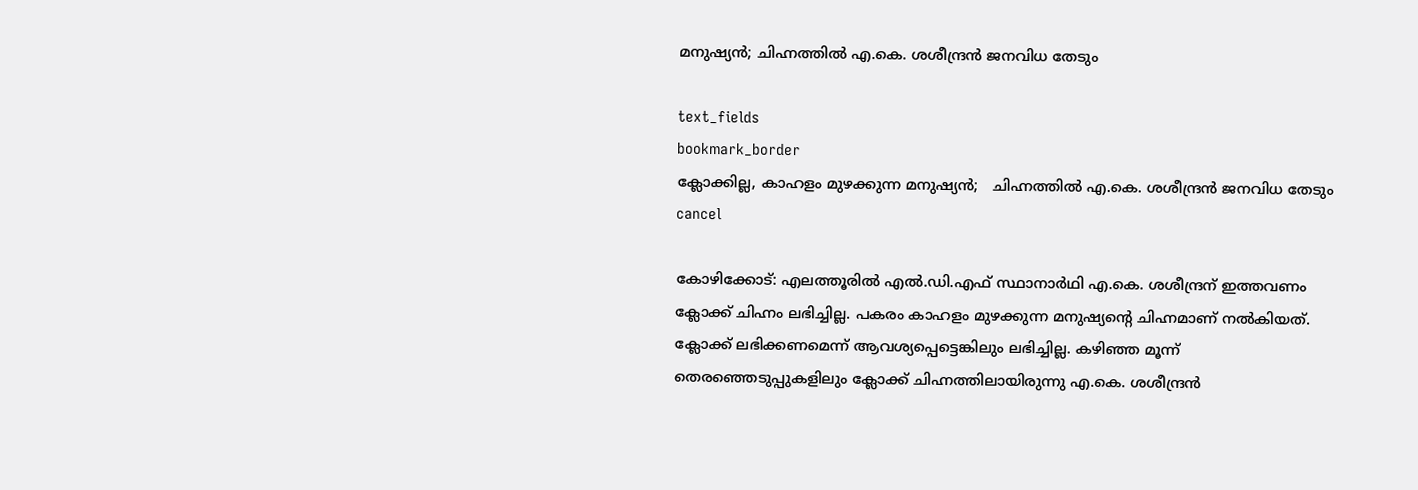മനുഷ്യൻ; ചിഹ്നത്തിൽ എ.കെ. ശശീന്ദ്രൻ ജനവിധ തേടും

text_fields
bookmark_border
ക്ലോക്കില്ല, കാഹളം മുഴക്കുന്ന മനുഷ്യൻ;   ചിഹ്നത്തിൽ എ.കെ. ശശീന്ദ്രൻ ജനവിധ തേടും
cancel

കോഴിക്കോട്: എലത്തൂരിൽ എൽ.ഡി.എഫ് സ്ഥാനാർഥി എ.കെ. ശശീന്ദ്രന് ഇത്തവണം ക്ലോക്ക് ചിഹ്നം ലഭിച്ചില്ല. പകരം കാഹളം മുഴക്കുന്ന മനുഷ്യന്റെ ചിഹ്നമാണ് നൽകിയത്. ക്ലോക്ക് ലഭിക്കണമെന്ന് ആവശ്യപ്പെട്ടെങ്കിലും ലഭിച്ചില്ല. കഴിഞ്ഞ മൂന്ന് തെരഞ്ഞെടുപ്പുകളിലും ക്ലോക്ക് ചിഹ്നത്തിലായിരുന്നു എ.കെ. ശശീന്ദ്രൻ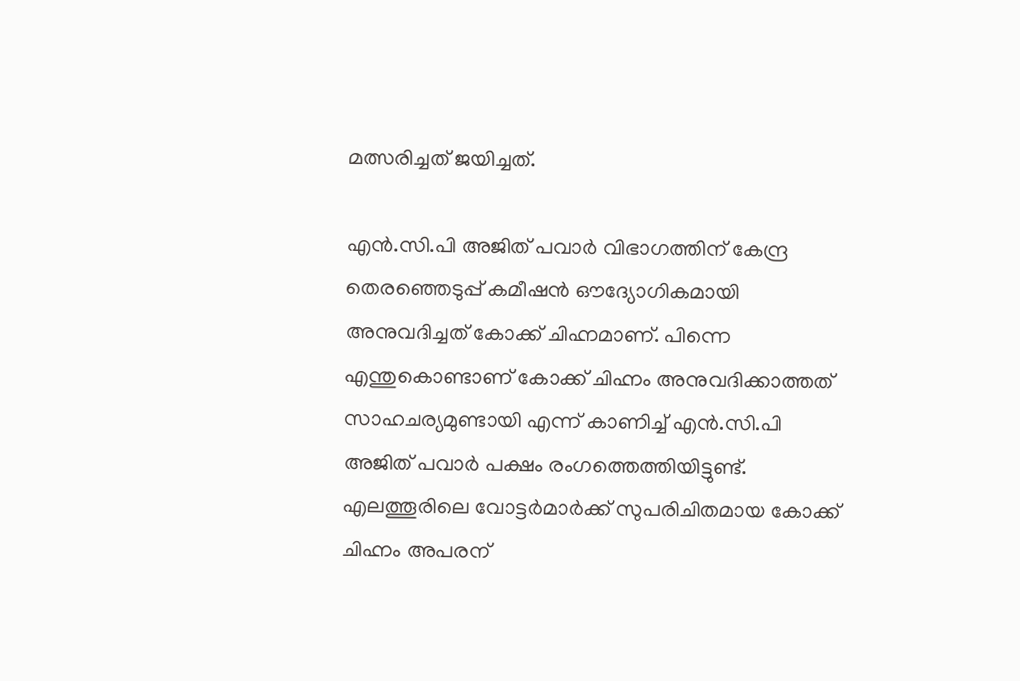മത്സരിച്ചത് ജയിച്ചത്.

എൻ.സി.പി അജിത് പവാർ വിഭാഗത്തിന് കേന്ദ്ര തെരഞ്ഞെടുപ്പ് കമീഷൻ ഔദ്യോഗികമായി അനുവദിച്ചത് കോക്ക് ചിഹ്നമാണ്. പിന്നെ എന്തുകൊണ്ടാണ് കോക്ക് ചിഹ്നം അനുവദിക്കാത്തത് സാഹചര്യമുണ്ടായി എന്ന് കാണിച്ച് എൻ.സി.പി അജിത് പവാർ പക്ഷം രംഗത്തെത്തിയിട്ടുണ്ട്. എലത്തൂരിലെ വോട്ടർമാർക്ക് സുപരിചിതമായ കോക്ക് ചിഹ്നം അപരന്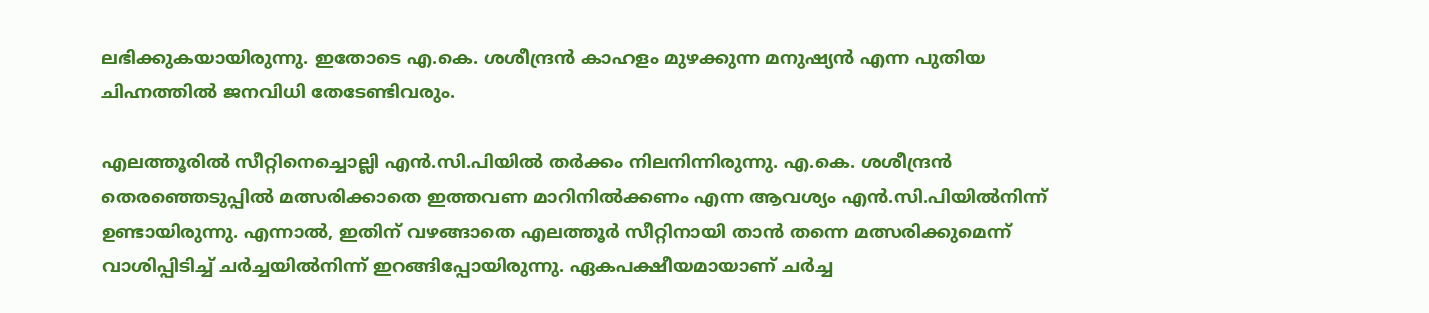ലഭിക്കുകയായിരുന്നു. ഇതോടെ എ.കെ. ശശീന്ദ്രൻ കാഹളം മുഴക്കുന്ന മനുഷ്യൻ എന്ന പുതിയ ചിഹ്നത്തിൽ ജനവിധി തേടേണ്ടിവരും.

എലത്തൂരിൽ സീറ്റിനെച്ചൊല്ലി എൻ.സി.പിയിൽ തർക്കം നിലനിന്നിരുന്നു. എ.കെ. ശശീന്ദ്രൻ തെരഞ്ഞെടുപ്പിൽ മത്സരിക്കാതെ ഇത്തവണ മാറിനിൽക്കണം എന്ന ആവശ്യം എൻ.സി.പിയിൽനിന്ന് ഉണ്ടായിരുന്നു. എന്നാൽ, ഇതിന് വഴങ്ങാതെ എലത്തൂർ സീറ്റിനായി താൻ തന്നെ മത്സരിക്കുമെന്ന് വാശിപ്പിടിച്ച് ചർച്ചയിൽനിന്ന് ഇറങ്ങിപ്പോയിരുന്നു. ഏകപക്ഷീയമായാണ് ചർച്ച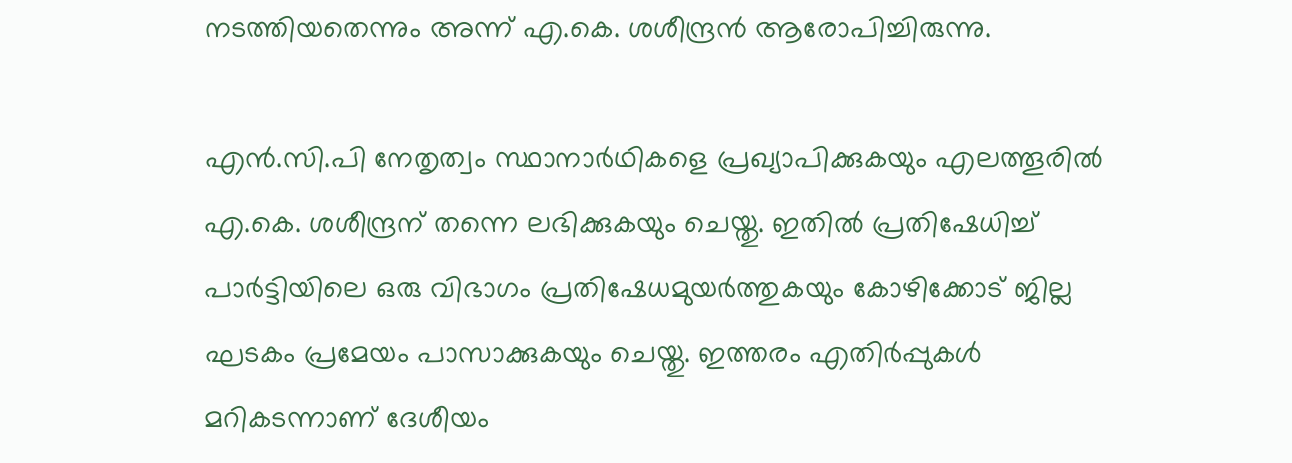നടത്തിയതെന്നും അന്ന് എ.കെ. ശശീന്ദ്രൻ ആരോപിച്ചിരുന്നു.

എൻ.സി.പി നേതൃത്വം സ്ഥാനാർഥികളെ പ്രഖ്യാപിക്കുകയും എലത്തൂരിൽ എ.കെ. ശശീന്ദ്രന് തന്നെ ലഭിക്കുകയും ചെയ്തു. ഇതിൽ പ്രതിഷേധിച്ച് പാർട്ടിയിലെ ഒരു വിഭാഗം പ്രതിഷേധമുയർത്തുകയും കോഴിക്കോട് ജില്ല ഘടകം പ്രമേയം പാസാക്കുകയും ചെയ്തു. ഇത്തരം എതിർപ്പുകൾ മറികടന്നാണ് ദേശീയം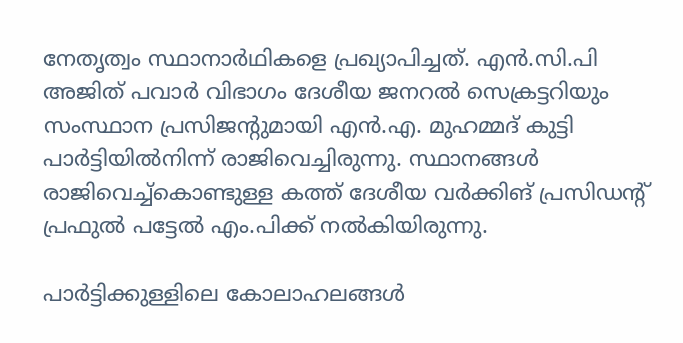നേതൃത്വം സ്ഥാനാർഥികളെ പ്രഖ്യാപിച്ചത്. എൻ.സി.പി അജിത് പവാർ വിഭാഗം ദേശീയ ജനറൽ സെക്രട്ടറിയും സംസ്ഥാന പ്രസിജന്റുമായി എൻ.എ. മുഹമ്മദ് കുട്ടി പാർട്ടിയിൽനിന്ന് രാജിവെച്ചിരുന്നു. സ്ഥാനങ്ങൾ രാജിവെച്ച്കൊണ്ടുള്ള കത്ത് ദേശീയ വർക്കിങ് പ്രസിഡന്റ് പ്രഫുൽ പട്ടേൽ എം.പിക്ക് നൽകിയിരുന്നു.

പാർട്ടിക്കുള്ളിലെ കോലാഹലങ്ങൾ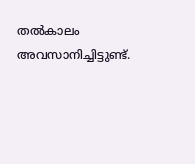തൽകാലം അവസാനിച്ചിട്ടുണ്ട്.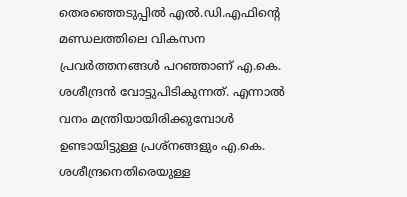തെരഞ്ഞെടുപ്പിൽ എൽ.ഡി.എഫിന്റെ മണ്ഡലത്തിലെ വികസന പ്രവർത്തനങ്ങൾ പറഞ്ഞാണ് എ.കെ. ശശീന്ദ്രൻ വോട്ടുപിടികുന്നത്. എന്നാൽ വനം മന്ത്രിയായിരിക്കുമ്പോൾ ഉണ്ടായിട്ടുള്ള പ്രശ്നങ്ങളും എ.കെ. ശശീന്ദ്രനെതിരെയുള്ള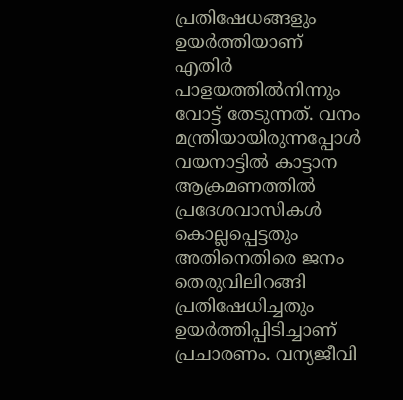പ്രതിഷേധങ്ങളും ഉയർത്തിയാണ് എതിർ പാളയത്തിൽനിന്നും വോട്ട് തേടുന്നത്. വനം മന്ത്രിയായിരുന്നപ്പോൾ വയനാട്ടിൽ കാട്ടാന ആക്രമണത്തിൽ പ്രദേശവാസികൾ കൊല്ലപ്പെട്ടതും അതിനെതിരെ ജനം തെരുവിലിറങ്ങി പ്രതിഷേധിച്ചതും ഉയർത്തിപ്പിടിച്ചാണ് പ്രചാരണം. വന്യജീവി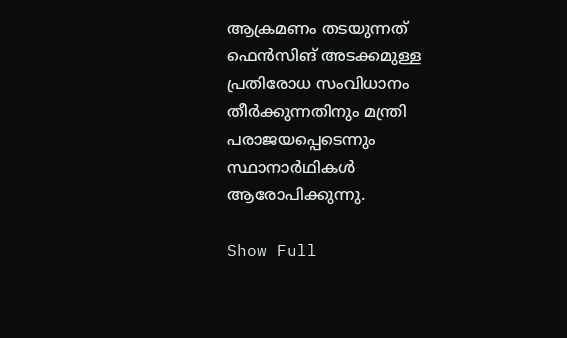ആക്രമണം തടയുന്നത് ഫെൻസിങ് അടക്കമുള്ള പ്രതിരോധ സംവിധാനം തീർക്കുന്നതിനും മന്ത്രി പരാജയപ്പെടെന്നും സ്ഥാനാർഥികൾ ആരോപിക്കുന്നു.

Show Full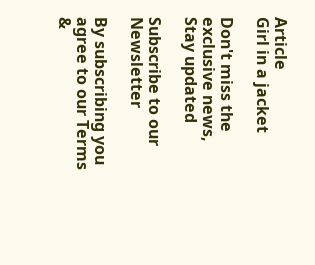Article
Girl in a jacket

Don't miss the exclusive news, Stay updated

Subscribe to our Newsletter

By subscribing you agree to our Terms &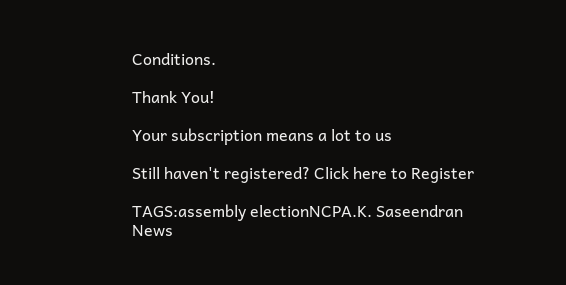Conditions.

Thank You!

Your subscription means a lot to us

Still haven't registered? Click here to Register

TAGS:assembly electionNCPA.K. Saseendran
News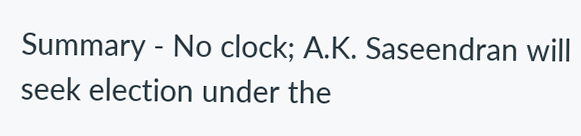Summary - No clock; A.K. Saseendran will seek election under the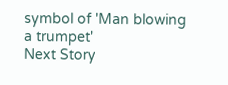symbol of 'Man blowing a trumpet'
Next Story